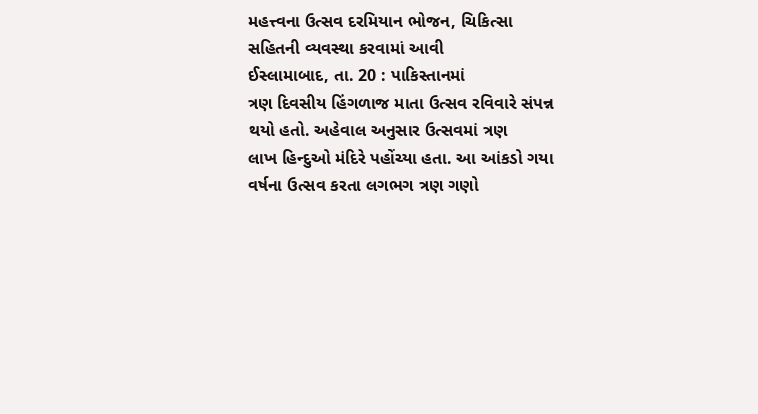મહત્ત્વના ઉત્સવ દરમિયાન ભોજન, ચિકિત્સા સહિતની વ્યવસ્થા કરવામાં આવી
ઈસ્લામાબાદ, તા. 20 : પાકિસ્તાનમાં
ત્રણ દિવસીય હિંગળાજ માતા ઉત્સવ રવિવારે સંપન્ન થયો હતો. અહેવાલ અનુસાર ઉત્સવમાં ત્રણ
લાખ હિન્દુઓ મંદિરે પહોંચ્યા હતા. આ આંકડો ગયા વર્ષના ઉત્સવ કરતા લગભગ ત્રણ ગણો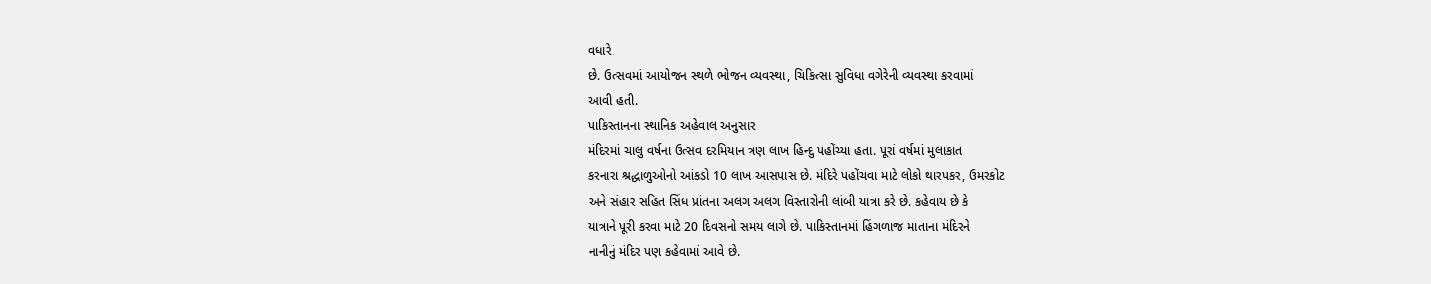વધારે
છે. ઉત્સવમાં આયોજન સ્થળે ભોજન વ્યવસ્થા, ચિકિત્સા સુવિધા વગેરેની વ્યવસ્થા કરવામાં
આવી હતી.
પાકિસ્તાનના સ્થાનિક અહેવાલ અનુસાર
મંદિરમાં ચાલુ વર્ષના ઉત્સવ દરમિયાન ત્રણ લાખ હિન્દુ પહોંચ્યા હતા. પૂરાં વર્ષમાં મુલાકાત
કરનારા શ્રદ્ધાળુઓનો આંકડો 10 લાખ આસપાસ છે. મંદિરે પહોંચવા માટે લોકો થારપકર, ઉમરકોટ
અને સંહાર સહિત સિંધ પ્રાંતના અલગ અલગ વિસ્તારોની લાંબી યાત્રા કરે છે. કહેવાય છે કે
યાત્રાને પૂરી કરવા માટે 20 દિવસનો સમય લાગે છે. પાકિસ્તાનમાં હિંગળાજ માતાના મંદિરને
નાનીનું મંદિર પણ કહેવામાં આવે છે.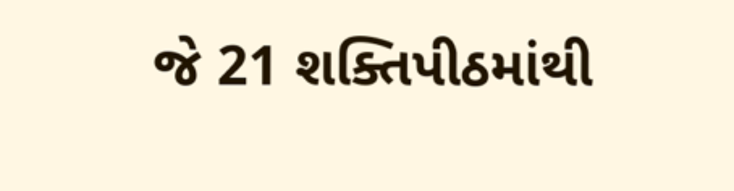જે 21 શક્તિપીઠમાંથી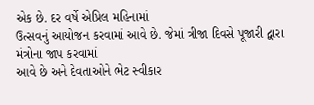એક છે. દર વર્ષે એપ્રિલ મહિનામાં
ઉત્સવનું આયોજન કરવામાં આવે છે. જેમાં ત્રીજા દિવસે પૂજારી દ્વારા મંત્રોના જાપ કરવામાં
આવે છે અને દેવતાઓને ભેટ સ્વીકાર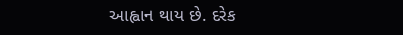આહ્વાન થાય છે. દરેક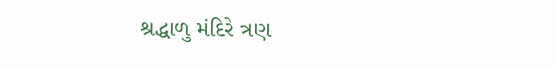શ્રદ્ધાળુ મંદિરે ત્રણ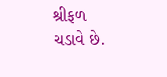શ્રીફળ
ચડાવે છે.